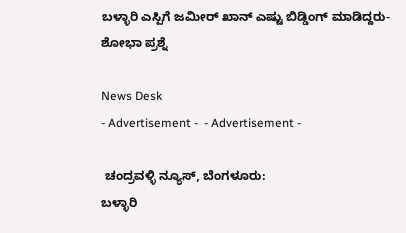ಬಳ್ಳಾರಿ ಎಸ್ಪಿಗೆ ಜಮೀರ್ ಖಾನ್ ಎಷ್ಟು ಬಿಡ್ಡಿಂಗ್ ಮಾಡಿದ್ದರು- ಶೋಭಾ ಪ್ರಶ್ನೆ

News Desk
- Advertisement -  - Advertisement -

 ಚಂದ್ರವಳ್ಳಿ ನ್ಯೂಸ್, ಬೆಂಗಳೂರು:
ಬಳ್ಳಾರಿ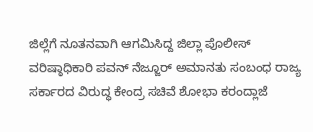ಜಿಲ್ಲೆಗೆ ನೂತನವಾಗಿ ಆಗಮಿಸಿದ್ದ ಜಿಲ್ಲಾ ಪೊಲೀಸ್ ವರಿಷ್ಠಾಧಿಕಾರಿ ಪವನ್ ನೆಜ್ಜೂರ್ ಅಮಾನತು ಸಂಬಂಧ ರಾಜ್ಯ ಸರ್ಕಾರದ ವಿರುದ್ಧ ಕೇಂದ್ರ ಸಚಿವೆ ಶೋಭಾ ಕರಂದ್ಲಾಜೆ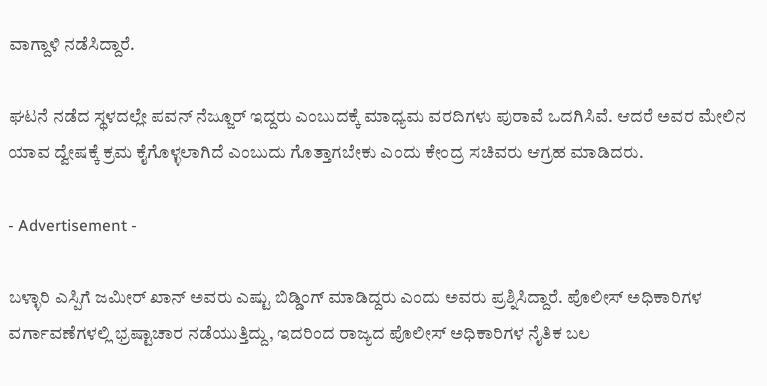ವಾಗ್ದಾಳಿ ನಡೆಸಿದ್ದಾರೆ.

ಘಟನೆ ನಡೆದ ಸ್ಥಳದಲ್ಲೇ ಪವನ್ ನೆಜ್ಜೂರ್ ಇದ್ದರು ಎಂಬುದಕ್ಕೆ ಮಾಧ್ಯಮ ವರದಿಗಳು ಪುರಾವೆ ಒದಗಿಸಿವೆ. ಆದರೆ ಅವರ ಮೇಲಿನ ಯಾವ ದ್ವೇಷಕ್ಕೆ ಕ್ರಮ ಕೈಗೊಳ್ಳಲಾಗಿದೆ ಎಂಬುದು ಗೊತ್ತಾಗಬೇಕು ಎಂದು ಕೇಂದ್ರ ಸಚಿವರು ಆಗ್ರಹ ಮಾಡಿದರು.

- Advertisement -

ಬಳ್ಳಾರಿ ಎಸ್ಪಿಗೆ ಜಮೀರ್ ಖಾನ್ ಅವರು ಎಷ್ಟು ಬಿಡ್ಡಿಂಗ್ ಮಾಡಿದ್ದರು ಎಂದು ಅವರು ಪ್ರಶ್ನಿಸಿದ್ದಾರೆ. ಪೊಲೀಸ್ ಅಧಿಕಾರಿಗಳ ವರ್ಗಾವಣೆಗಳಲ್ಲಿ ಭ್ರಷ್ಟಾಚಾರ ನಡೆಯುತ್ತಿದ್ದು, ಇದರಿಂದ ರಾಜ್ಯದ ಪೊಲೀಸ್ ಅಧಿಕಾರಿಗಳ ನೈತಿಕ ಬಲ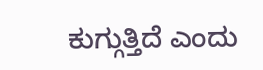ಕುಗ್ಗುತ್ತಿದೆ ಎಂದು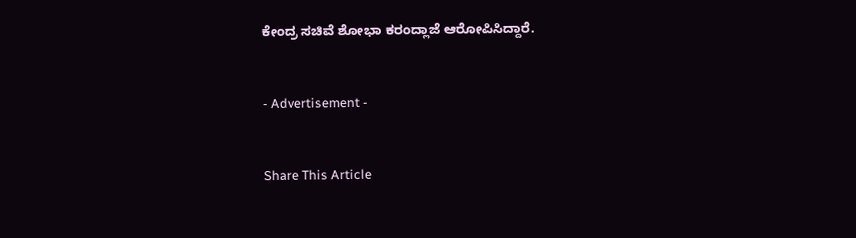ಕೇಂದ್ರ ಸಚಿವೆ ಶೋಭಾ ಕರಂದ್ಲಾಜೆ ಆರೋಪಿಸಿದ್ದಾರೆ.



- Advertisement -



Share This Article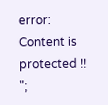error: Content is protected !!
";